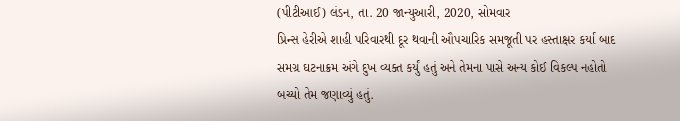(પીટીઆઈ) લંડન, તા. 20 જાન્યુઆરી, 2020, સોમવાર
પ્રિન્સ હેરીએ શાહી પરિવારથી દૂર થવાની ઔપચારિક સમજૂતી પર હસ્તાક્ષર કર્યા બાદ સમગ્ર ઘટનાક્રમ અંગે દુખ વ્યક્ત કર્યું હતું અને તેમના પાસે અન્ય કોઈ વિકલ્પ નહોતો બચ્યો તેમ જણાવ્યું હતું.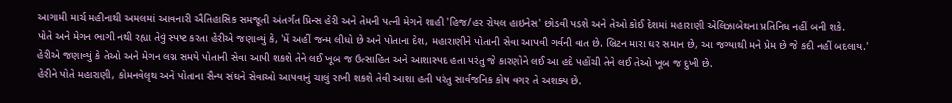આગામી માર્ચ મહીનાથી અમલમાં આવનારી ઐતિહાસિક સમજૂતી અંતર્ગત પ્રિન્સ હેરી અને તેમની પત્ની મેગને શાહી 'હિજ/હર રોયલ હાઇનેસ' છોડવી પડશે અને તેઓ કોઈ દેશમાં મહારાણી એલિઝાબેથના પ્રતિનિધ નહીં બની શકે.
પોતે અને મેગન ભાગી નથી રહ્યા તેવું સ્પષ્ટ કરતા હેરીએ જણાવ્યું કે, 'મેં અહીં જન્મ લીધો છે અને પોતાના દેશ, મહારાણીને પોતાની સેવા આપવી ગર્વની વાત છે. બ્રિટન મારા ઘર સમાન છે, આ જગ્યાથી મને પ્રેમ છે જે કદી નહીં બદલાય.'
હેરીએ જણાવ્યું કે તેઓ અને મેગન લગ્ન સમયે પોતાની સેવા આપી શકશે તેને લઈ ખૂબ જ ઉત્સાહિત અને આશાસ્પદ હતા પરંતુ જે કારણોને લઈ આ હદે પહોંચી તેને લઈ તેઓ ખૂબ જ દુખી છે.
હેરીને પોતે મહારાણી, કોમનવેલૃથ અને પોતાના સૈન્ય સંઘને સેવાઓ આપવાનું ચાલું રાખી શકશે તેવી આશા હતી પરંતુ સાર્વજનિક કોષ વગર તે અશક્ય છે.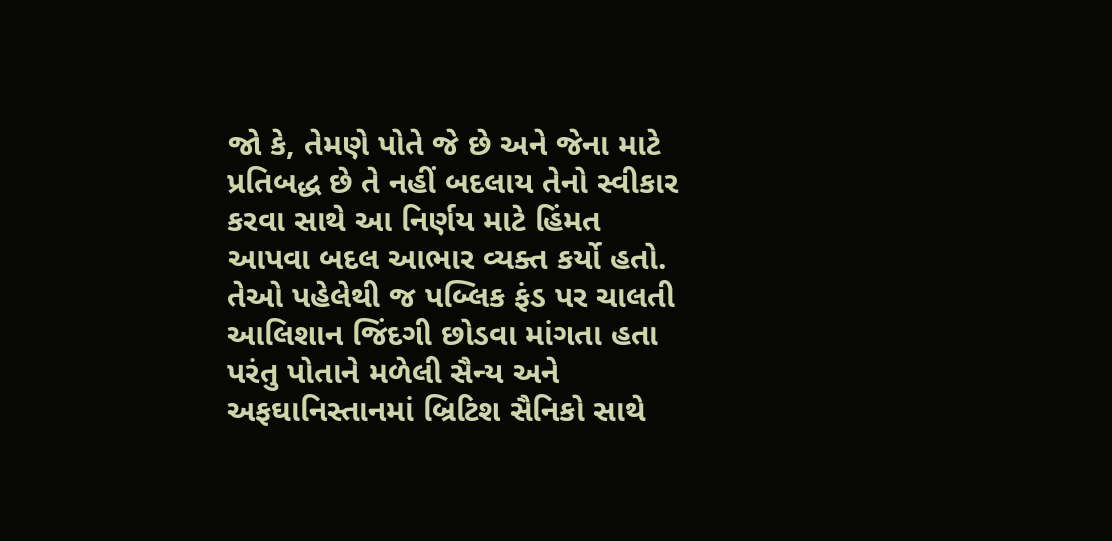જો કે, તેમણે પોતે જે છે અને જેના માટે પ્રતિબદ્ધ છે તે નહીં બદલાય તેનો સ્વીકાર કરવા સાથે આ નિર્ણય માટે હિંમત આપવા બદલ આભાર વ્યક્ત કર્યો હતો.
તેઓ પહેલેથી જ પબ્લિક ફંડ પર ચાલતી આલિશાન જિંદગી છોડવા માંગતા હતા પરંતુ પોતાને મળેલી સૈન્ય અને અફઘાનિસ્તાનમાં બ્રિટિશ સૈનિકો સાથે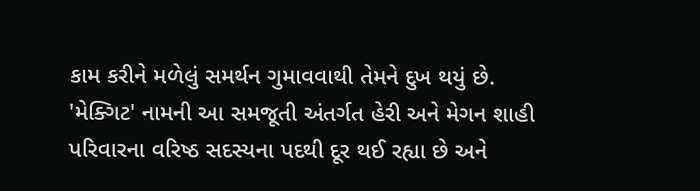કામ કરીને મળેલું સમર્થન ગુમાવવાથી તેમને દુખ થયું છે. 'મેક્ગિટ' નામની આ સમજૂતી અંતર્ગત હેરી અને મેગન શાહી પરિવારના વરિષ્ઠ સદસ્યના પદથી દૂર થઈ રહ્યા છે અને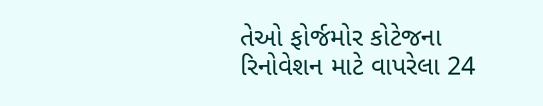તેઓ ફોર્જમોર કોટેજના રિનોવેશન માટે વાપરેલા 24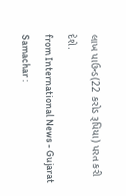લાખ પાઉન્ડ(22 કરોડ રૂપિયા) પરત કરી દેશે.
from International News - Gujarat Samachar :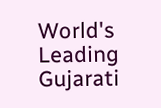World's Leading Gujarati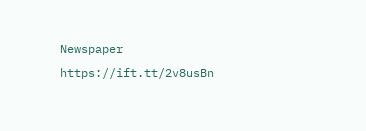Newspaper https://ift.tt/2v8usBn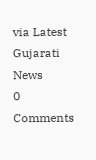via Latest Gujarati News
0 Comments